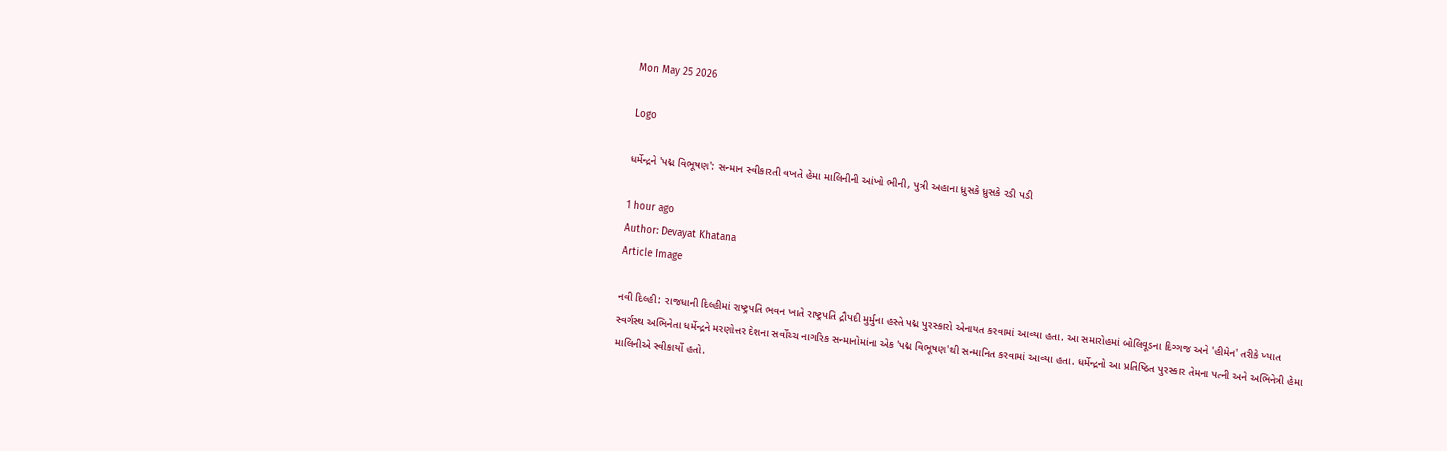Mon May 25 2026

Logo

ધર્મેન્દ્રને 'પદ્મ વિભૂષણ': સન્માન સ્વીકારતી વખતે હેમા માલિનીની આંખો ભીની, પુત્રી અહાના ધ્રુસકે ધ્રુસકે રડી પડી

1 hour ago
Author: Devayat Khatana
Article Image

નવી દિલ્હી: રાજધાની દિલ્હીમાં રાષ્ટ્રપતિ ભવન ખાતે રાષ્ટ્રપતિ દ્રૌપદી મુર્મુના હસ્તે પદ્મ પુરસ્કારો એનાયત કરવામાં આવ્યા હતા. આ સમારોહમાં બોલિવૂડના દિગ્ગજ અને 'હીમેન' તરીકે ખ્યાત સ્વર્ગસ્થ અભિનેતા ધર્મેન્દ્રને મરણોત્તર દેશના સર્વોચ્ચ નાગરિક સન્માનોમાંના એક 'પદ્મ વિભૂષણ'થી સન્માનિત કરવામાં આવ્યા હતા. ધર્મેન્દ્રનો આ પ્રતિષ્ઠિત પુરસ્કાર તેમના પત્ની અને અભિનેત્રી હેમા માલિનીએ સ્વીકાર્યો હતો.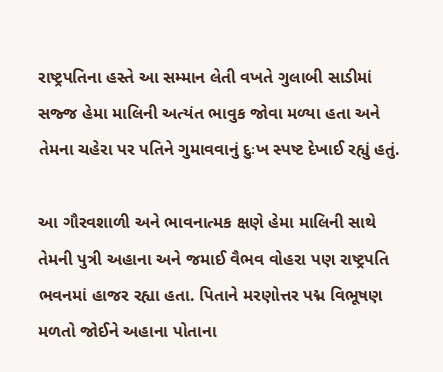રાષ્ટ્રપતિના હસ્તે આ સમ્માન લેતી વખતે ગુલાબી સાડીમાં સજ્જ હેમા માલિની અત્યંત ભાવુક જોવા મળ્યા હતા અને તેમના ચહેરા પર પતિને ગુમાવવાનું દુઃખ સ્પષ્ટ દેખાઈ રહ્યું હતું.

આ ગૌરવશાળી અને ભાવનાત્મક ક્ષણે હેમા માલિની સાથે તેમની પુત્રી અહાના અને જમાઈ વૈભવ વોહરા પણ રાષ્ટ્રપતિ ભવનમાં હાજર રહ્યા હતા. પિતાને મરણોત્તર પદ્મ વિભૂષણ મળતો જોઈને અહાના પોતાના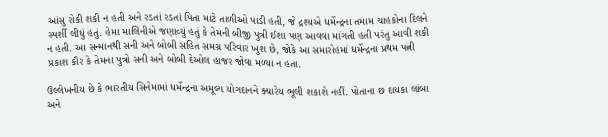આંસુ રોકી શકી ન હતી અને રડતાં રડતાં પિતા માટે તાળીઓ પાડી હતી, જે દ્રશ્યએ ધર્મેન્દ્રના તમામ ચાહકોના દિલને સ્પર્શી લીધું હતું. હેમા માલિનીએ જણાવ્યું હતું કે તેમની બીજી પુત્રી ઈશા પણ આવવા માંગતી હતી પરંતુ આવી શકી ન હતી. આ સન્માનથી સની અને બોબી સહિત સમગ્ર પરિવાર ખુશ છે, જોકે આ સમારોહમાં ધર્મેન્દ્રના પ્રથમ પત્ની પ્રકાશ કૌર કે તેમના પુત્રો સની અને બોબી દેઓલ હાજર જોવા મળ્યા ન હતા.

ઉલ્લેખનીય છે કે ભારતીય સિનેમામાં ધર્મેન્દ્રના અમૂલ્ય યોગદાનને ક્યારેય ભૂલી શકાશે નહીં. પોતાના છ દાયકા લાંબા અને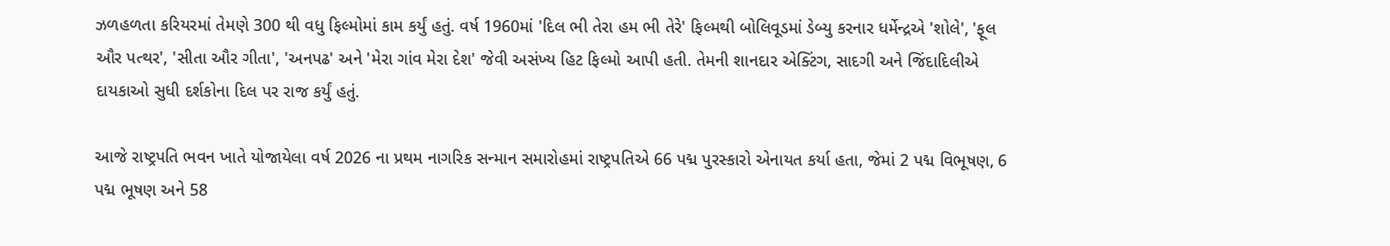ઝળહળતા કરિયરમાં તેમણે 300 થી વધુ ફિલ્મોમાં કામ કર્યું હતું. વર્ષ 1960માં 'દિલ ભી તેરા હમ ભી તેરે' ફિલ્મથી બોલિવૂડમાં ડેબ્યુ કરનાર ધર્મેન્દ્રએ 'શોલે', 'ફૂલ ઔર પત્થર', 'સીતા ઔર ગીતા', 'અનપઢ' અને 'મેરા ગાંવ મેરા દેશ' જેવી અસંખ્ય હિટ ફિલ્મો આપી હતી. તેમની શાનદાર એક્ટિંગ, સાદગી અને જિંદાદિલીએ દાયકાઓ સુધી દર્શકોના દિલ પર રાજ કર્યું હતું.

આજે રાષ્ટ્રપતિ ભવન ખાતે યોજાયેલા વર્ષ 2026 ના પ્રથમ નાગરિક સન્માન સમારોહમાં રાષ્ટ્રપતિએ 66 પદ્મ પુરસ્કારો એનાયત કર્યા હતા, જેમાં 2 પદ્મ વિભૂષણ, 6 પદ્મ ભૂષણ અને 58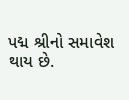પદ્મ શ્રીનો સમાવેશ થાય છે.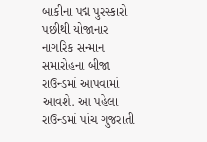બાકીના પદ્મ પુરસ્કારો પછીથી યોજાનાર નાગરિક સન્માન સમારોહના બીજા રાઉન્ડમાં આપવામાં આવશે. આ પહેલા રાઉન્ડમાં પાંચ ગુજરાતી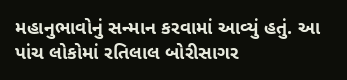મહાનુભાવોનું સન્માન કરવામાં આવ્યું હતું. આ પાંચ લોકોમાં રતિલાલ બોરીસાગર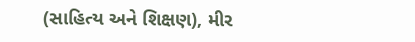(સાહિત્ય અને શિક્ષણ), મીર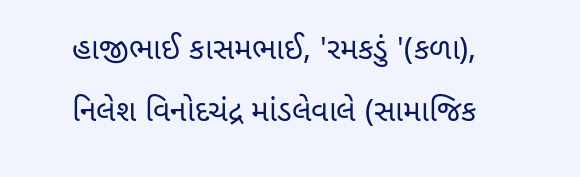હાજીભાઈ કાસમભાઈ, 'રમકડું '(કળા), નિલેશ વિનોદચંદ્ર માંડલેવાલે (સામાજિક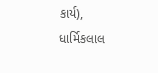કાર્ય), ધાર્મિકલાલ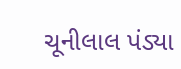ચૂનીલાલ પંડ્યા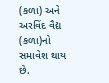(કળા) અને અરવિંદ વૈદ્ય (કળા)નો સમાવેશ થાય છે.